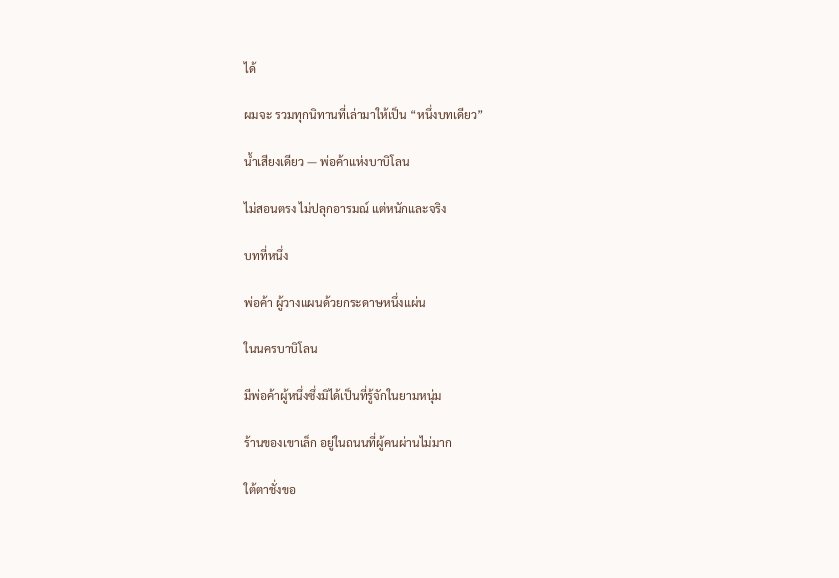ได้

ผมจะ รวมทุกนิทานที่เล่ามาให้เป็น “หนึ่งบทเดียว”

น้ำเสียงเดียว — พ่อค้าแห่งบาบิโลน

ไม่สอนตรง ไม่ปลุกอารมณ์ แต่หนักและจริง

บทที่หนึ่ง

พ่อค้า ผู้วางแผนด้วยกระดาษหนึ่งแผ่น

ในนครบาบิโลน

มีพ่อค้าผู้หนึ่งซึ่งมิได้เป็นที่รู้จักในยามหนุ่ม

ร้านของเขาเล็ก อยู่ในถนนที่ผู้คนผ่านไม่มาก

ใต้ตาชั่งขอ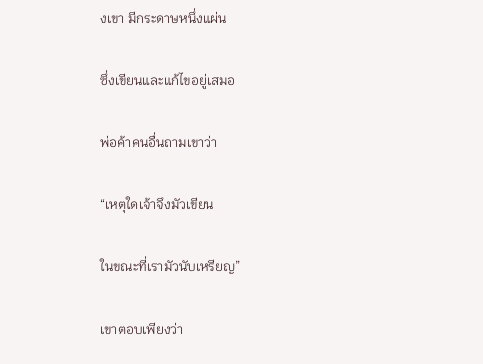งเขา มีกระดาษหนึ่งแผ่น

ซึ่งเขียนและแก้ไขอยู่เสมอ

พ่อค้าคนอื่นถามเขาว่า

“เหตุใดเจ้าจึงมัวเขียน

ในขณะที่เรามัวนับเหรียญ”

เขาตอบเพียงว่า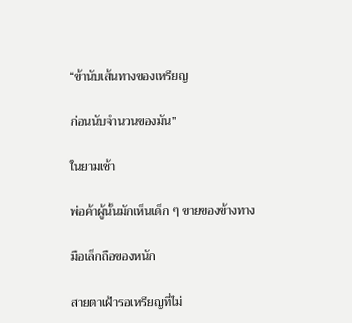“ข้านับเส้นทางของเหรียญ

ก่อนนับจำนวนของมัน”

ในยามเช้า

พ่อค้าผู้นั้นมักเห็นเด็ก ๆ ขายของข้างทาง

มือเล็กถือของหนัก

สายตาเฝ้ารอเหรียญที่ไม่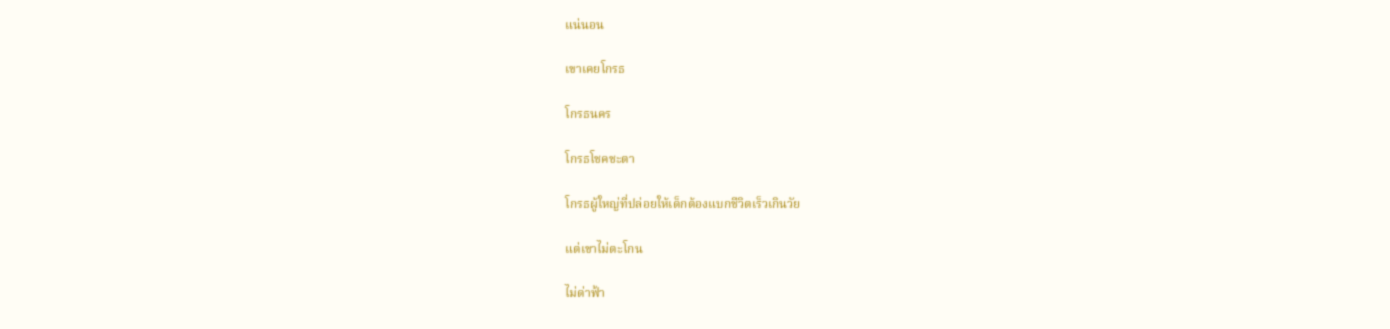แน่นอน

เขาเคยโกรธ

โกรธนคร

โกรธโชคชะตา

โกรธผู้ใหญ่ที่ปล่อยให้เด็กต้องแบกชีวิตเร็วเกินวัย

แต่เขาไม่ตะโกน

ไม่ด่าฟ้า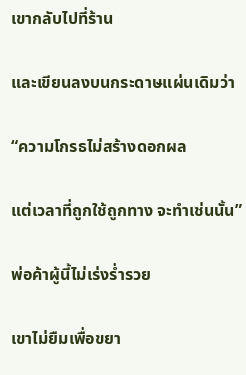เขากลับไปที่ร้าน

และเขียนลงบนกระดาษแผ่นเดิมว่า

“ความโกรธไม่สร้างดอกผล

แต่เวลาที่ถูกใช้ถูกทาง จะทำเช่นนั้น”

พ่อค้าผู้นี้ไม่เร่งร่ำรวย

เขาไม่ยืมเพื่อขยา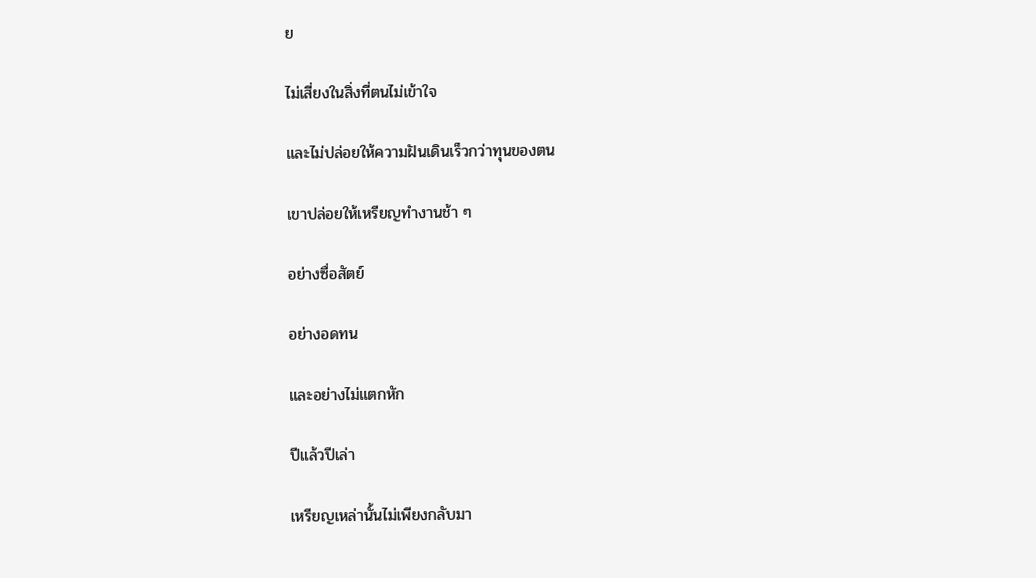ย

ไม่เสี่ยงในสิ่งที่ตนไม่เข้าใจ

และไม่ปล่อยให้ความฝันเดินเร็วกว่าทุนของตน

เขาปล่อยให้เหรียญทำงานช้า ๆ

อย่างซื่อสัตย์

อย่างอดทน

และอย่างไม่แตกหัก

ปีแล้วปีเล่า

เหรียญเหล่านั้นไม่เพียงกลับมา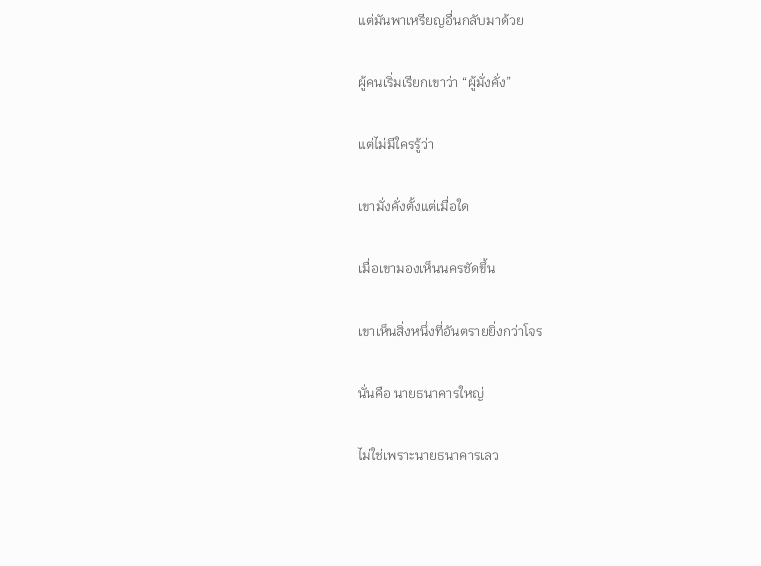แต่มันพาเหรียญอื่นกลับมาด้วย

ผู้คนเริ่มเรียกเขาว่า “ผู้มั่งคั่ง”

แต่ไม่มีใครรู้ว่า

เขามั่งคั่งตั้งแต่เมื่อใด

เมื่อเขามองเห็นนครชัดขึ้น

เขาเห็นสิ่งหนึ่งที่อันตรายยิ่งกว่าโจร

นั่นคือ นายธนาคารใหญ่

ไม่ใช่เพราะนายธนาคารเลว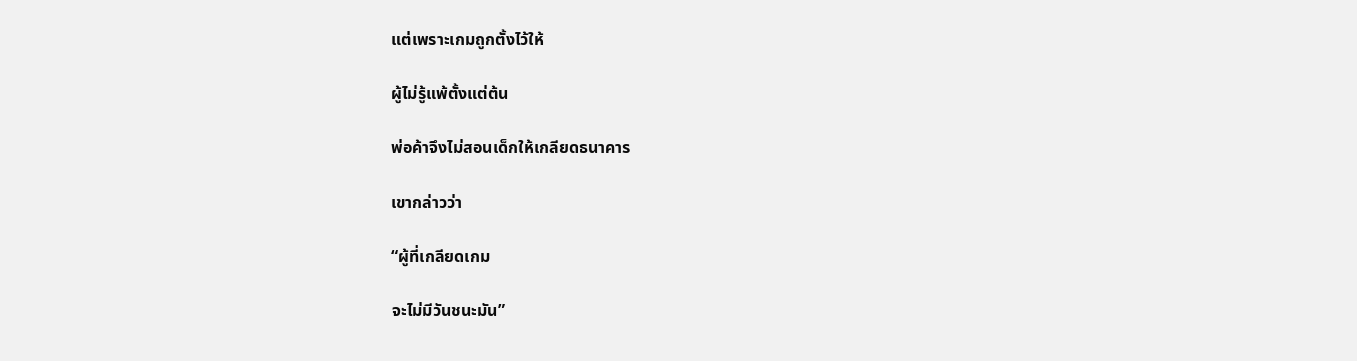แต่เพราะเกมถูกตั้งไว้ให้

ผู้ไม่รู้แพ้ตั้งแต่ต้น

พ่อค้าจึงไม่สอนเด็กให้เกลียดธนาคาร

เขากล่าวว่า

“ผู้ที่เกลียดเกม

จะไม่มีวันชนะมัน”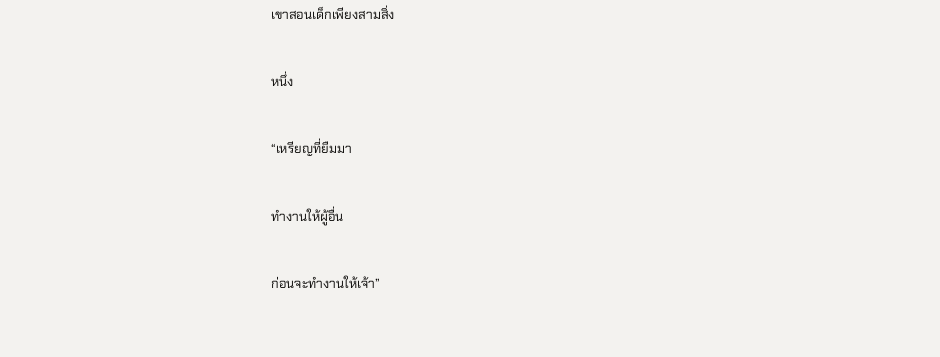เขาสอนเด็กเพียงสามสิ่ง

หนึ่ง

“เหรียญที่ยืมมา

ทำงานให้ผู้อื่น

ก่อนจะทำงานให้เจ้า”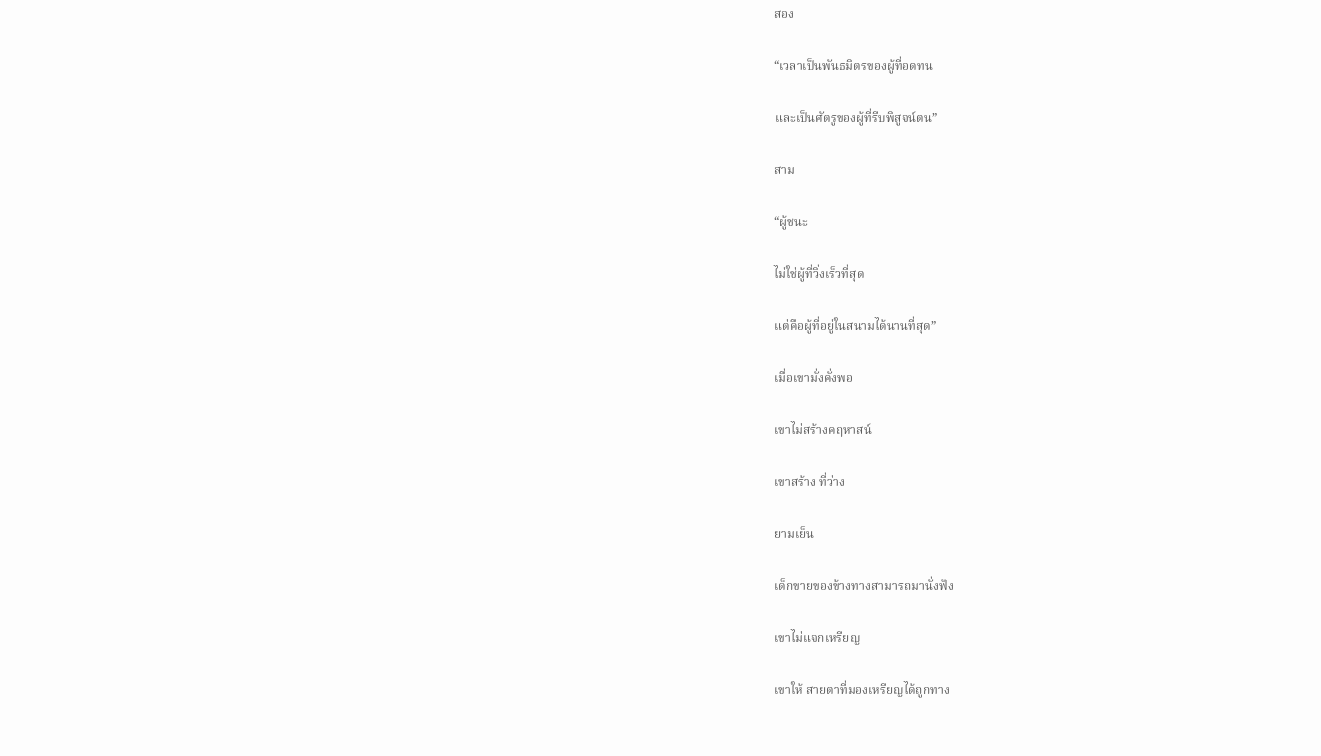สอง

“เวลาเป็นพันธมิตรของผู้ที่อดทน

และเป็นศัตรูของผู้ที่รีบพิสูจน์ตน”

สาม

“ผู้ชนะ

ไม่ใช่ผู้ที่วิ่งเร็วที่สุด

แต่คือผู้ที่อยู่ในสนามได้นานที่สุด”

เมื่อเขามั่งคั่งพอ

เขาไม่สร้างคฤหาสน์

เขาสร้าง ที่ว่าง

ยามเย็น

เด็กขายของข้างทางสามารถมานั่งฟัง

เขาไม่แจกเหรียญ

เขาให้ สายตาที่มองเหรียญได้ถูกทาง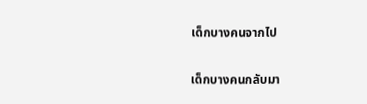เด็กบางคนจากไป

เด็กบางคนกลับมา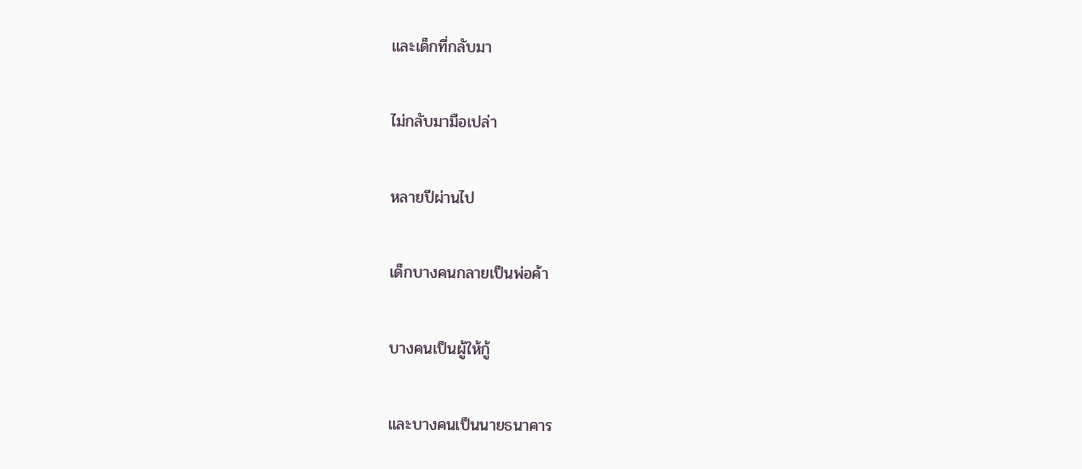และเด็กที่กลับมา

ไม่กลับมามือเปล่า

หลายปีผ่านไป

เด็กบางคนกลายเป็นพ่อค้า

บางคนเป็นผู้ให้กู้

และบางคนเป็นนายธนาคาร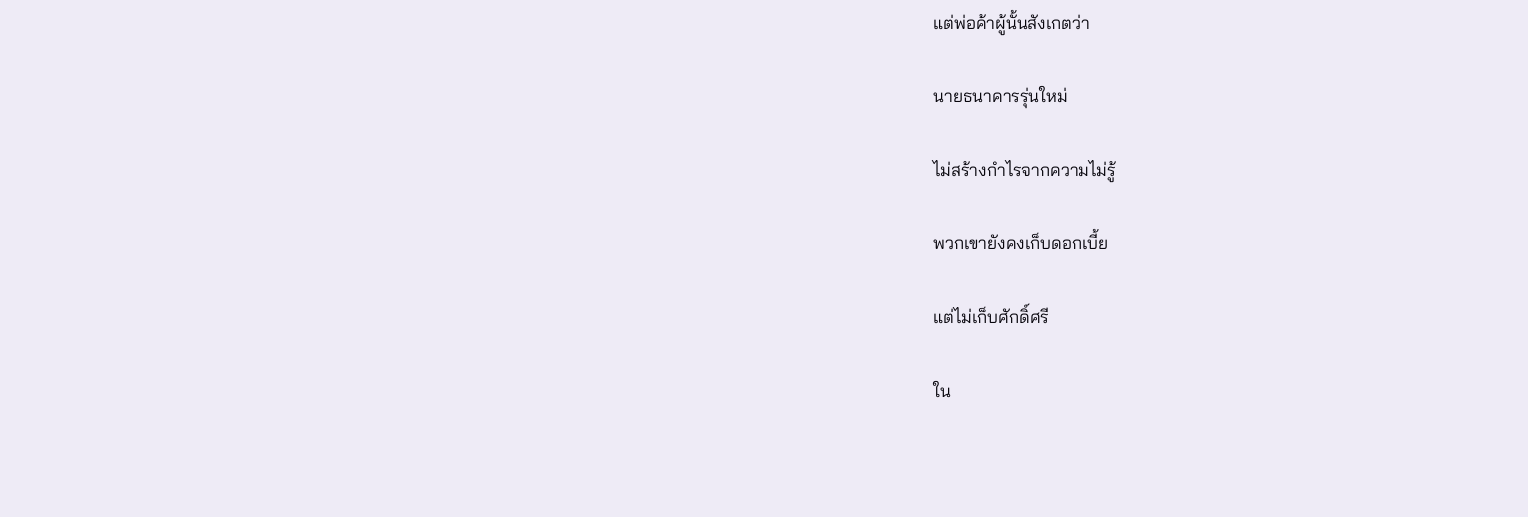แต่พ่อค้าผู้นั้นสังเกตว่า

นายธนาคารรุ่นใหม่

ไม่สร้างกำไรจากความไม่รู้

พวกเขายังคงเก็บดอกเบี้ย

แต่ไม่เก็บศักดิ์ศรี

ใน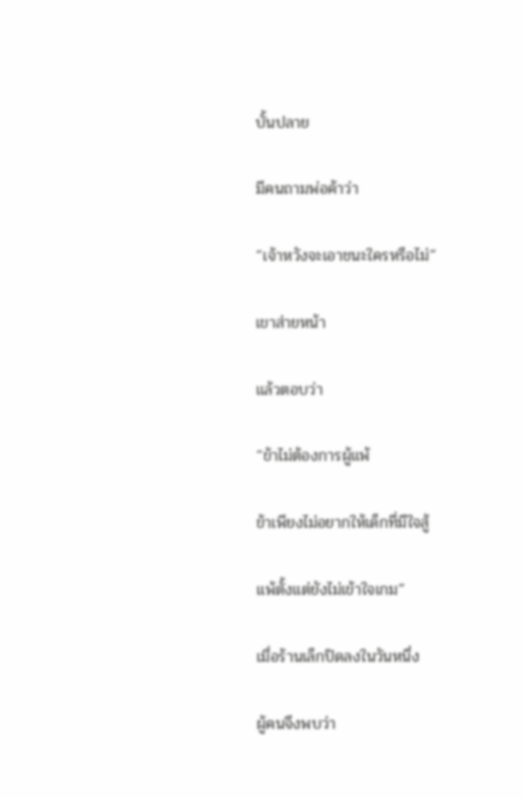บั้นปลาย

มีคนถามพ่อค้าว่า

“เจ้าหวังจะเอาชนะใครหรือไม่”

เขาส่ายหน้า

แล้วตอบว่า

“ข้าไม่ต้องการผู้แพ้

ข้าเพียงไม่อยากให้เด็กที่มีใจสู้

แพ้ตั้งแต่ยังไม่เข้าใจเกม”

เมื่อร้านเล็กปิดลงในวันหนึ่ง

ผู้คนจึงพบว่า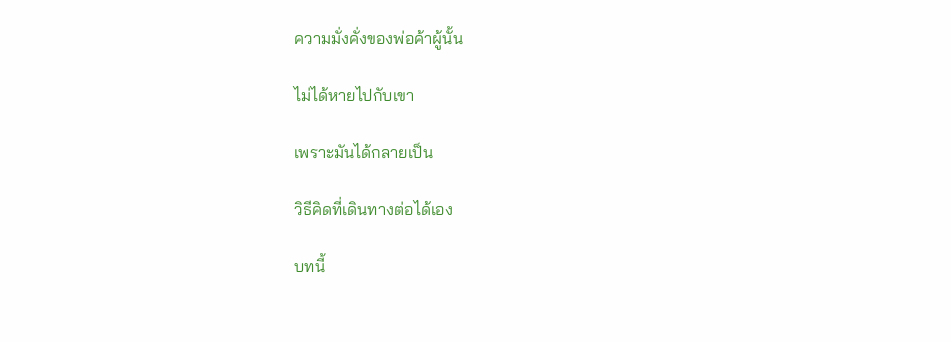ความมั่งคั่งของพ่อค้าผู้นั้น

ไม่ได้หายไปกับเขา

เพราะมันได้กลายเป็น

วิธีคิดที่เดินทางต่อได้เอง

บทนี้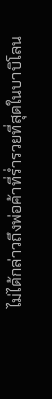ไม่ได้กล่าวถึงพ่อค้าที่ร่ำรวยที่สุดในบาบิโลน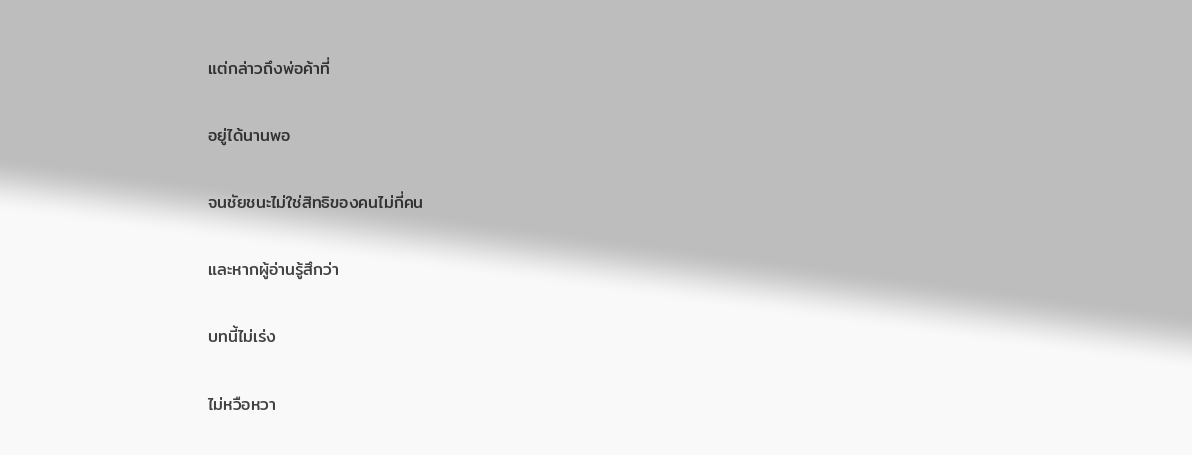แต่กล่าวถึงพ่อค้าที่

อยู่ได้นานพอ

จนชัยชนะไม่ใช่สิทธิของคนไม่กี่คน

และหากผู้อ่านรู้สึกว่า

บทนี้ไม่เร่ง

ไม่หวือหวา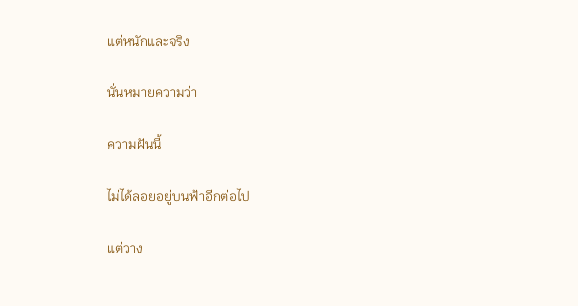แต่หนักและจริง

นั่นหมายความว่า

ความฝันนี้

ไม่ได้ลอยอยู่บนฟ้าอีกต่อไป

แต่วาง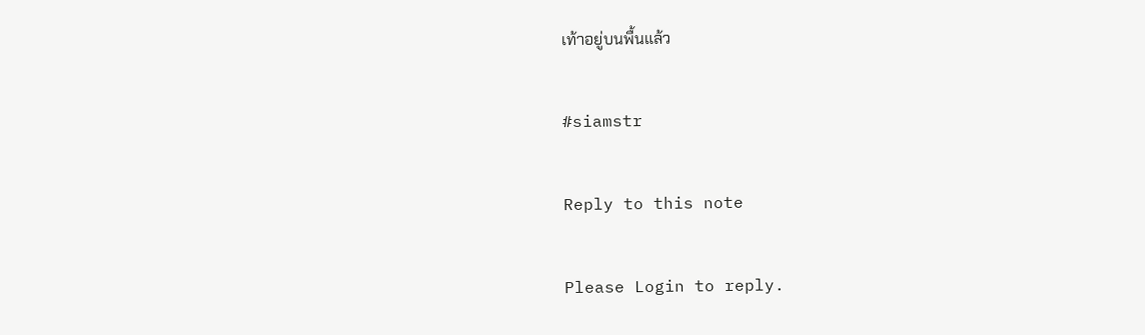เท้าอยู่บนพื้นแล้ว

#siamstr

Reply to this note

Please Login to reply.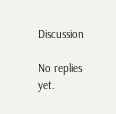Discussion

No replies yet.